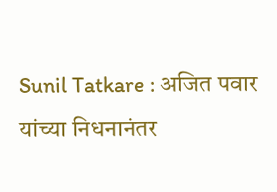Sunil Tatkare : अजित पवार यांच्या निधनानंतर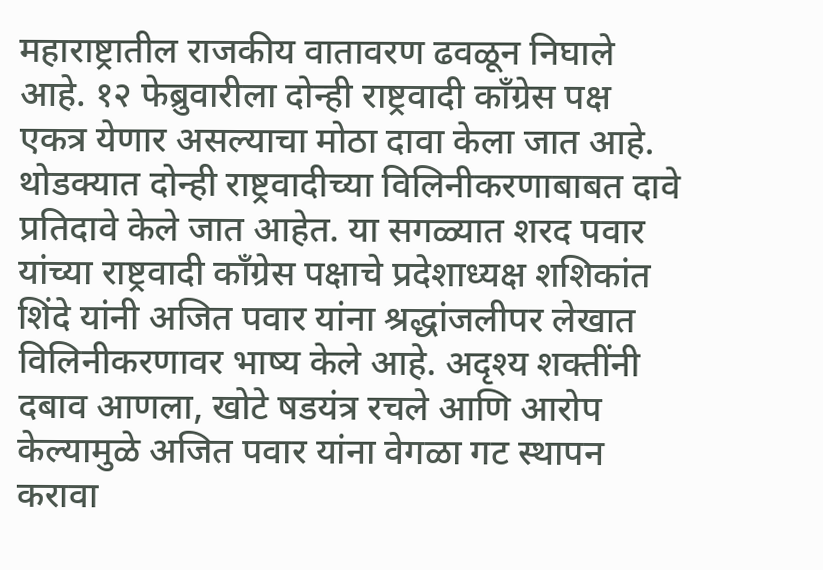महाराष्ट्रातील राजकीय वातावरण ढवळून निघाले आहे. १२ फेब्रुवारीला दोन्ही राष्ट्रवादी काँग्रेस पक्ष एकत्र येणार असल्याचा मोठा दावा केला जात आहे. थोडक्यात दोन्ही राष्ट्रवादीच्या विलिनीकरणाबाबत दावे प्रतिदावे केले जात आहेत. या सगळ्यात शरद पवार यांच्या राष्ट्रवादी काँग्रेस पक्षाचे प्रदेशाध्यक्ष शशिकांत शिंदे यांनी अजित पवार यांना श्रद्धांजलीपर लेखात विलिनीकरणावर भाष्य केले आहे. अदृश्य शक्तींनी दबाव आणला, खोटे षडयंत्र रचले आणि आरोप केल्यामुळे अजित पवार यांना वेगळा गट स्थापन करावा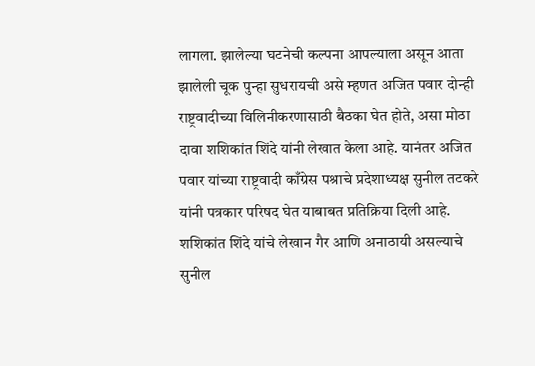लागला. झालेल्या घटनेची कल्पना आपल्याला असून आता झालेली चूक पुन्हा सुधरायची असे म्हणत अजित पवार दोन्ही राष्ट्रवादीच्या विलिनीकरणासाठी बैठका घेत होते, असा मोठा दावा शशिकांत शिंदे यांनी लेखात केला आहे. यानंतर अजित पवार यांच्या राष्ट्रवादी काँग्रेस पश्राचे प्रदेशाध्यक्ष सुनील तटकरे यांनी पत्रकार परिषद घेत याबाबत प्रतिक्रिया दिली आहे. शशिकांत शिंदे यांचे लेखान गैर आणि अनाठायी असल्याचे सुनील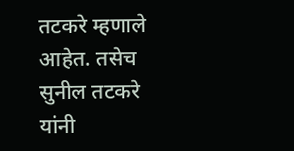तटकरे म्हणाले आहेत. तसेच सुनील तटकरे यांनी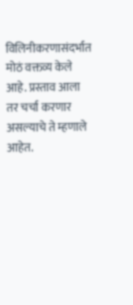विलिनीकरणासंदर्भात मोठं वक्तव्य केले आहे. प्रस्ताव आला तर चर्चा करणार असल्याचे ते म्हणाले आहेत.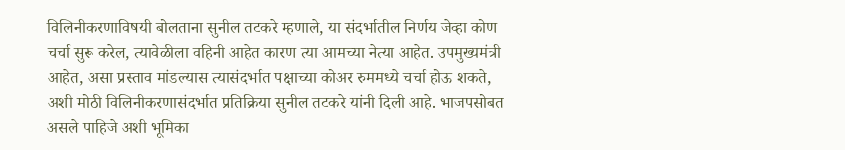विलिनीकरणाविषयी बोलताना सुनील तटकरे म्हणाले, या संदर्भातील निर्णय जेव्हा कोण चर्चा सुरू करेल, त्यावेळीला वहिनी आहेत कारण त्या आमच्या नेत्या आहेत. उपमुख्यमंत्री आहेत, असा प्रस्ताव मांडल्यास त्यासंदर्भात पक्षाच्या कोअर रुममध्ये चर्चा होऊ शकते, अशी मोठी विलिनीकरणासंदर्भात प्रतिक्रिया सुनील तटकरे यांनी दिली आहे. भाजपसोबत असले पाहिजे अशी भूमिका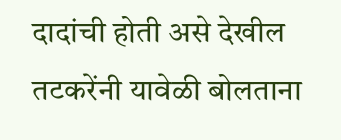दादांची होती असे देखील तटकरेंनी यावेळी बोलताना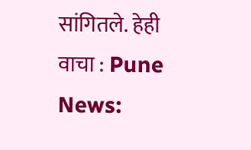सांगितले. हेही वाचा : Pune News: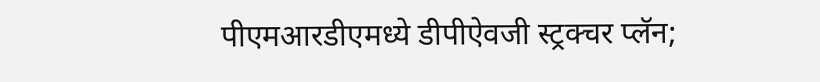पीएमआरडीएमध्ये डीपीऐवजी स्ट्रक्चर प्लॅन;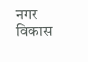नगर विकास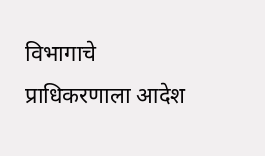विभागाचे प्राधिकरणाला आदेश